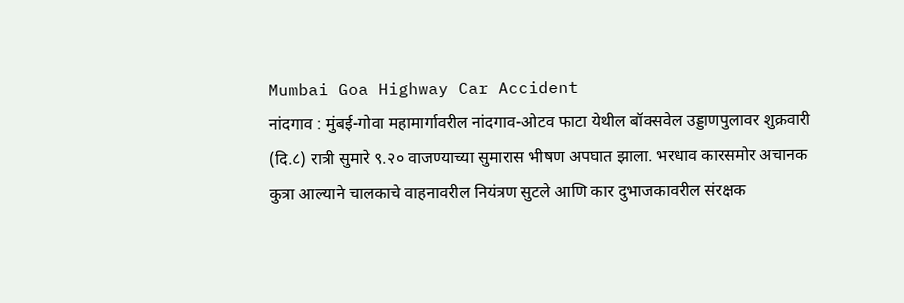Mumbai Goa Highway Car Accident
नांदगाव : मुंबई-गोवा महामार्गावरील नांदगाव-ओटव फाटा येथील बॉक्सवेल उड्डाणपुलावर शुक्रवारी (दि.८) रात्री सुमारे ९.२० वाजण्याच्या सुमारास भीषण अपघात झाला. भरधाव कारसमोर अचानक कुत्रा आल्याने चालकाचे वाहनावरील नियंत्रण सुटले आणि कार दुभाजकावरील संरक्षक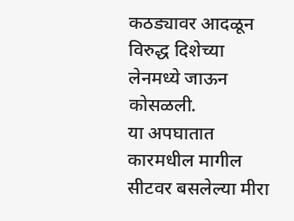कठड्यावर आदळून विरुद्ध दिशेच्या लेनमध्ये जाऊन कोसळली.
या अपघातात कारमधील मागील सीटवर बसलेल्या मीरा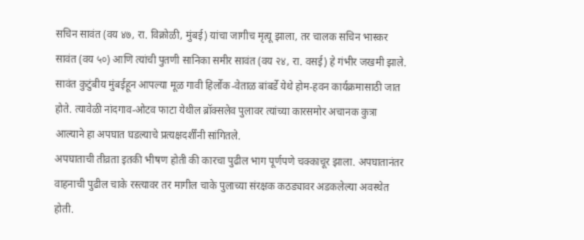सचिन सावंत (वय ४७, रा. विक्रोळी, मुंबई) यांचा जागीच मृत्यू झाला, तर चालक सचिन भास्कर सावंत (वय ५०) आणि त्यांची पुतणी सानिका समीर सावंत (वय २४, रा. वसई) हे गंभीर जखमी झाले.
सावंत कुटुंबीय मुंबईहून आपल्या मूळ गावी हिर्लोक-वेताळ बांबर्डे येथे होम-हवन कार्यक्रमासाठी जात होते. त्यावेळी नांदगाव-ओटव फाटा येथील ब्रॉक्सलेव पुलावर त्यांच्या कारसमोर अचानक कुत्रा आल्याने हा अपघात घडल्याचे प्रत्यक्षदर्शींनी सांगितले.
अपघाताची तीव्रता इतकी भीषण होती की कारचा पुढील भाग पूर्णपणे चक्काचूर झाला. अपघातानंतर वाहनाची पुढील चाके रस्त्यावर तर मागील चाके पुलाच्या संरक्षक कठड्यावर अडकलेल्या अवस्थेत होती.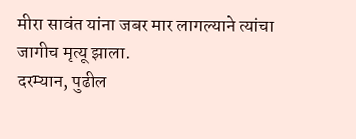मीरा सावंत यांना जबर मार लागल्याने त्यांचा जागीच मृत्यू झाला.
दरम्यान, पुढील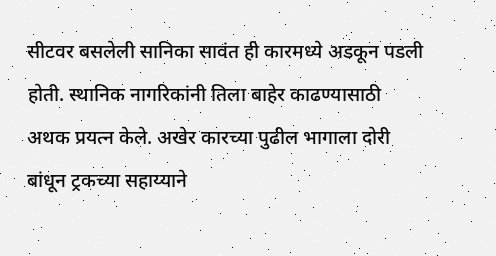सीटवर बसलेली सानिका सावंत ही कारमध्ये अडकून पडली होती. स्थानिक नागरिकांनी तिला बाहेर काढण्यासाठी अथक प्रयत्न केले. अखेर कारच्या पुढील भागाला दोरी बांधून ट्रकच्या सहाय्याने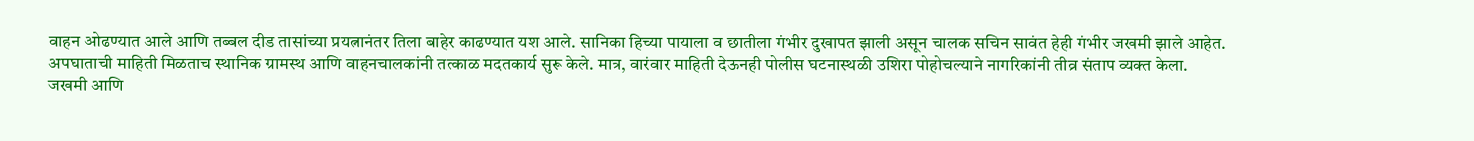वाहन ओढण्यात आले आणि तब्बल दीड तासांच्या प्रयत्नानंतर तिला बाहेर काढण्यात यश आले. सानिका हिच्या पायाला व छातीला गंभीर दुखापत झाली असून चालक सचिन सावंत हेही गंभीर जखमी झाले आहेत.
अपघाताची माहिती मिळताच स्थानिक ग्रामस्थ आणि वाहनचालकांनी तत्काळ मदतकार्य सुरू केले. मात्र, वारंवार माहिती देऊनही पोलीस घटनास्थळी उशिरा पोहोचल्याने नागरिकांनी तीव्र संताप व्यक्त केला.
जखमी आणि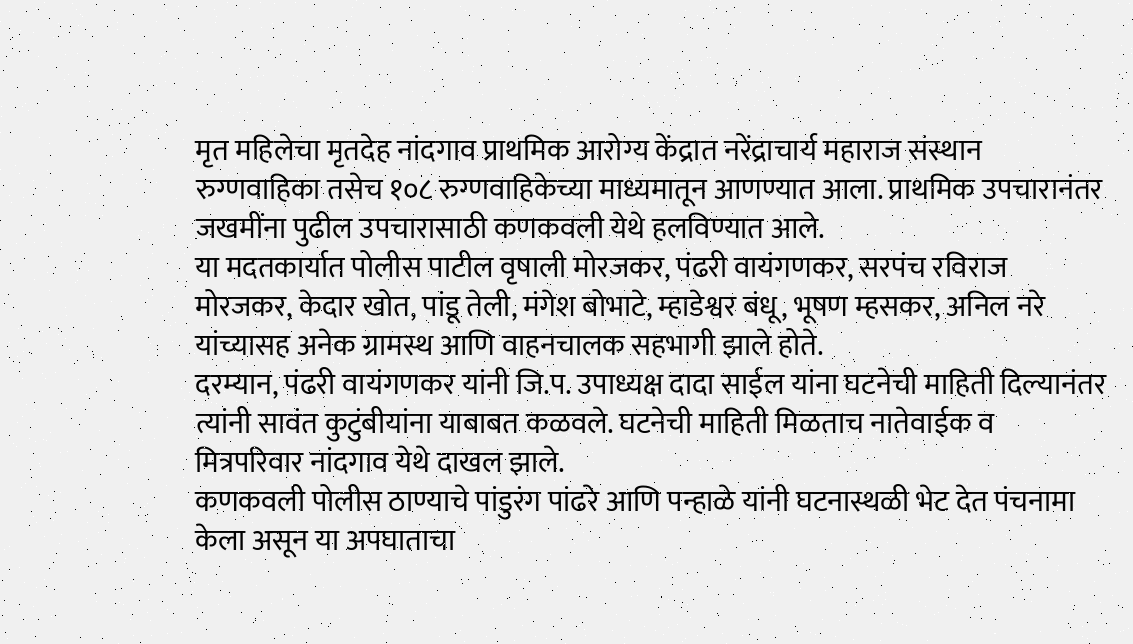मृत महिलेचा मृतदेह नांदगाव प्राथमिक आरोग्य केंद्रात नरेंद्राचार्य महाराज संस्थान रुग्णवाहिका तसेच १०८ रुग्णवाहिकेच्या माध्यमातून आणण्यात आला. प्राथमिक उपचारानंतर जखमींना पुढील उपचारासाठी कणकवली येथे हलविण्यात आले.
या मदतकार्यात पोलीस पाटील वृषाली मोरजकर, पंढरी वायंगणकर, सरपंच रविराज मोरजकर, केदार खोत, पांडू तेली, मंगेश बोभाटे, म्हाडेश्वर बंधू, भूषण म्हसकर, अनिल नरे यांच्यासह अनेक ग्रामस्थ आणि वाहनचालक सहभागी झाले होते.
दरम्यान, पंढरी वायंगणकर यांनी जि.प. उपाध्यक्ष दादा साईल यांना घटनेची माहिती दिल्यानंतर त्यांनी सावंत कुटुंबीयांना याबाबत कळवले. घटनेची माहिती मिळताच नातेवाईक व मित्रपरिवार नांदगाव येथे दाखल झाले.
कणकवली पोलीस ठाण्याचे पांडुरंग पांढरे आणि पन्हाळे यांनी घटनास्थळी भेट देत पंचनामा केला असून या अपघाताचा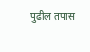पुढील तपास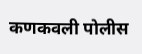कणकवली पोलीस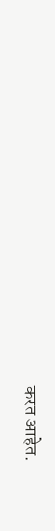करत आहेत.